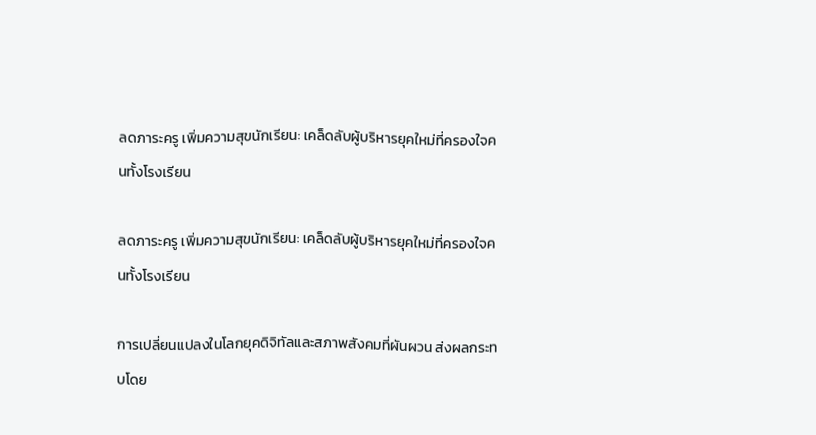ลดภาระครู เพิ่มความสุขนักเรียน: เคล็ดลับผู้บริหารยุคใหม่ที่ครองใจคนทั้งโรงเรียน

ลดภาระครู เพิ่มความสุขนักเรียน: เคล็ดลับผู้บริหารยุคใหม่ที่ครองใจคนทั้งโรงเรียน

การเปลี่ยนแปลงในโลกยุคดิจิทัลและสภาพสังคมที่ผันผวน ส่งผลกระทบโดย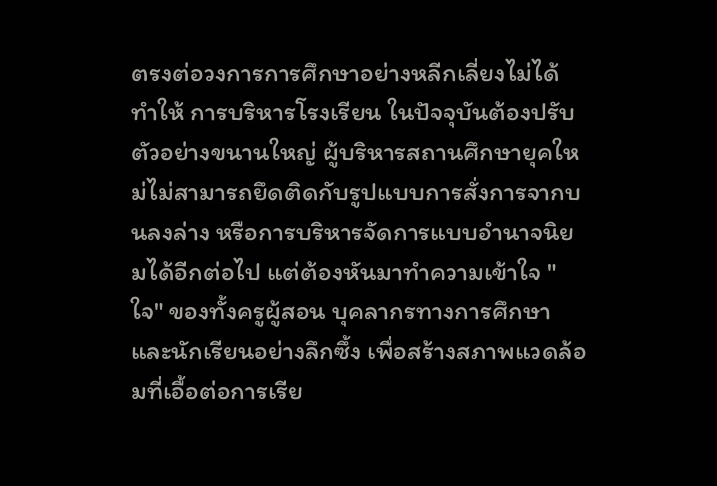ตรงต่อวงการการศึกษาอย่างหลีกเลี่ยงไม่ได้ ทำให้ การบริหารโรงเรียน ในปัจจุบันต้องปรับตัวอย่างขนานใหญ่ ผู้บริหารสถานศึกษายุคใหม่ไม่สามารถยึดติดกับรูปแบบการสั่งการจากบนลงล่าง หรือการบริหารจัดการแบบอำนาจนิยมได้อีกต่อไป แต่ต้องหันมาทำความเข้าใจ "ใจ" ของทั้งครูผู้สอน บุคลากรทางการศึกษา และนักเรียนอย่างลึกซึ้ง เพื่อสร้างสภาพแวดล้อมที่เอื้อต่อการเรีย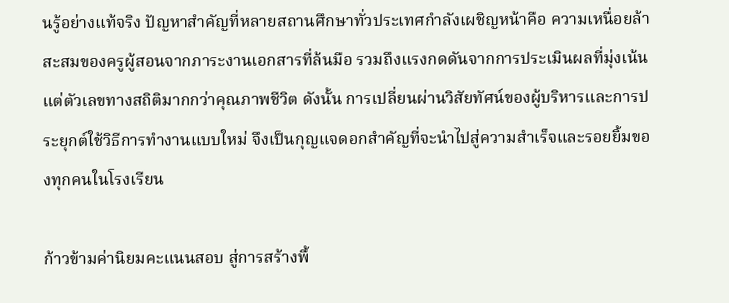นรู้อย่างแท้จริง ปัญหาสำคัญที่หลายสถานศึกษาทั่วประเทศกำลังเผชิญหน้าคือ ความเหนื่อยล้าสะสมของครูผู้สอนจากภาระงานเอกสารที่ล้นมือ รวมถึงแรงกดดันจากการประเมินผลที่มุ่งเน้นแต่ตัวเลขทางสถิติมากกว่าคุณภาพชีวิต ดังนั้น การเปลี่ยนผ่านวิสัยทัศน์ของผู้บริหารและการประยุกต์ใช้วิธีการทำงานแบบใหม่ จึงเป็นกุญแจดอกสำคัญที่จะนำไปสู่ความสำเร็จและรอยยิ้มของทุกคนในโรงเรียน

ก้าวข้ามค่านิยมคะแนนสอบ สู่การสร้างพื้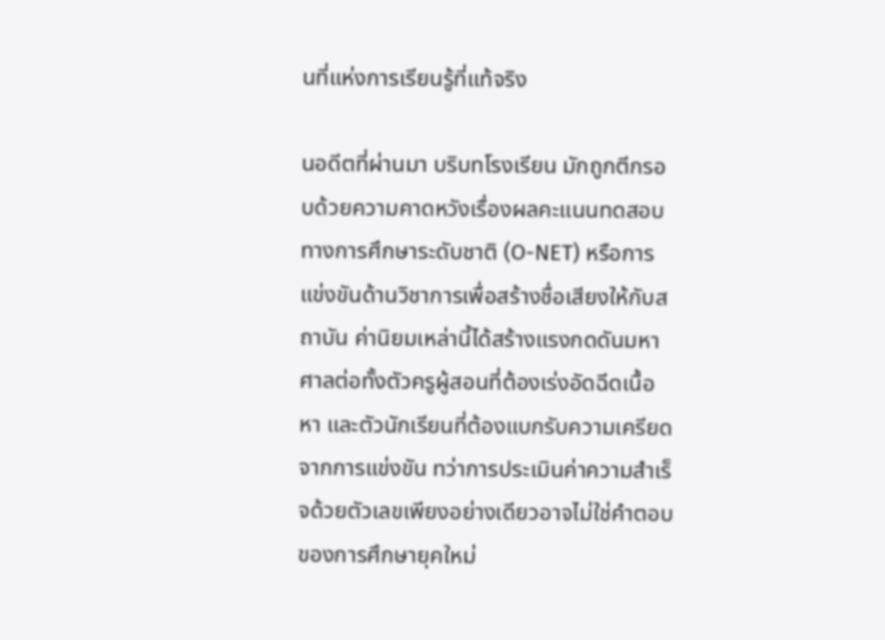นที่แห่งการเรียนรู้ที่แท้จริง

นอดีตที่ผ่านมา บริบทโรงเรียน มักถูกตีกรอบด้วยความคาดหวังเรื่องผลคะแนนทดสอบทางการศึกษาระดับชาติ (O-NET) หรือการแข่งขันด้านวิชาการเพื่อสร้างชื่อเสียงให้กับสถาบัน ค่านิยมเหล่านี้ได้สร้างแรงกดดันมหาศาลต่อทั้งตัวครูผู้สอนที่ต้องเร่งอัดฉีดเนื้อหา และตัวนักเรียนที่ต้องแบกรับความเครียดจากการแข่งขัน ทว่าการประเมินค่าความสำเร็จด้วยตัวเลขเพียงอย่างเดียวอาจไม่ใช่คำตอบของการศึกษายุคใหม่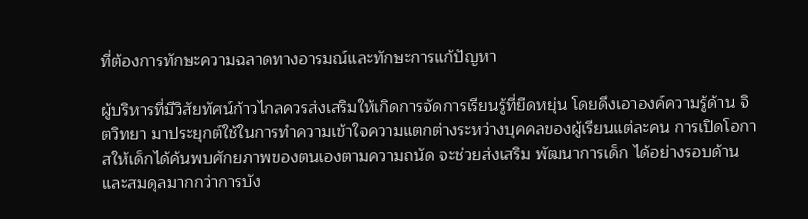ที่ต้องการทักษะความฉลาดทางอารมณ์และทักษะการแก้ปัญหา

ผู้บริหารที่มีวิสัยทัศน์ก้าวไกลควรส่งเสริมให้เกิดการจัดการเรียนรู้ที่ยืดหยุ่น โดยดึงเอาองค์ความรู้ด้าน จิตวิทยา มาประยุกต์ใช้ในการทำความเข้าใจความแตกต่างระหว่างบุคคลของผู้เรียนแต่ละคน การเปิดโอกาสให้เด็กได้ค้นพบศักยภาพของตนเองตามความถนัด จะช่วยส่งเสริม พัฒนาการเด็ก ได้อย่างรอบด้านและสมดุลมากกว่าการบัง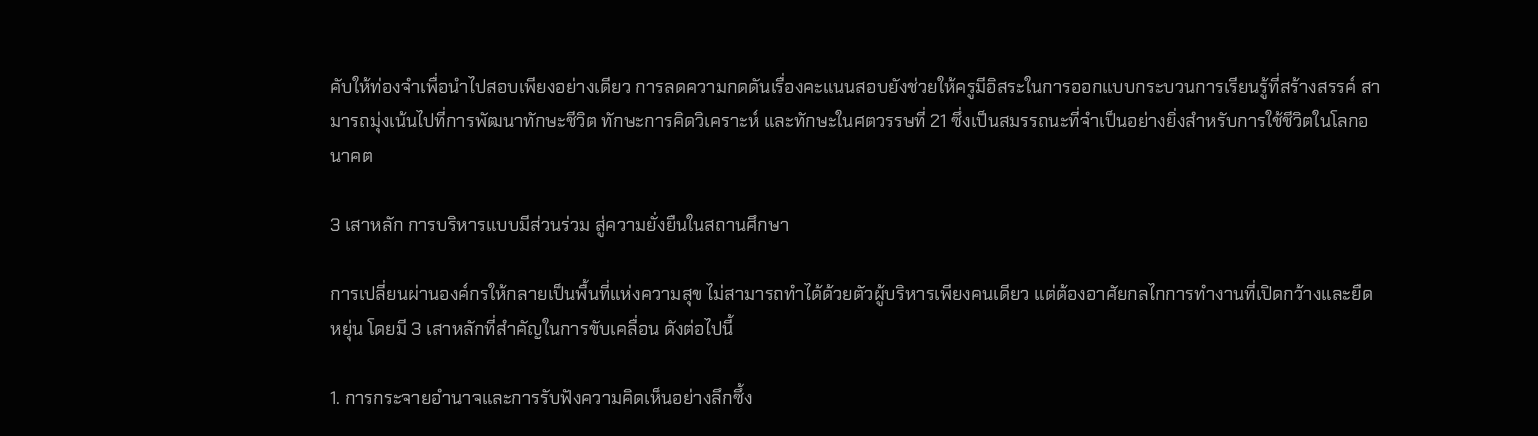คับให้ท่องจำเพื่อนำไปสอบเพียงอย่างเดียว การลดความกดดันเรื่องคะแนนสอบยังช่วยให้ครูมีอิสระในการออกแบบกระบวนการเรียนรู้ที่สร้างสรรค์ สามารถมุ่งเน้นไปที่การพัฒนาทักษะชีวิต ทักษะการคิดวิเคราะห์ และทักษะในศตวรรษที่ 21 ซึ่งเป็นสมรรถนะที่จำเป็นอย่างยิ่งสำหรับการใช้ชีวิตในโลกอนาคต

3 เสาหลัก การบริหารแบบมีส่วนร่วม สู่ความยั่งยืนในสถานศึกษา

การเปลี่ยนผ่านองค์กรให้กลายเป็นพื้นที่แห่งความสุข ไม่สามารถทำได้ด้วยตัวผู้บริหารเพียงคนเดียว แต่ต้องอาศัยกลไกการทำงานที่เปิดกว้างและยืดหยุ่น โดยมี 3 เสาหลักที่สำคัญในการขับเคลื่อน ดังต่อไปนี้

1. การกระจายอำนาจและการรับฟังความคิดเห็นอย่างลึกซึ้ง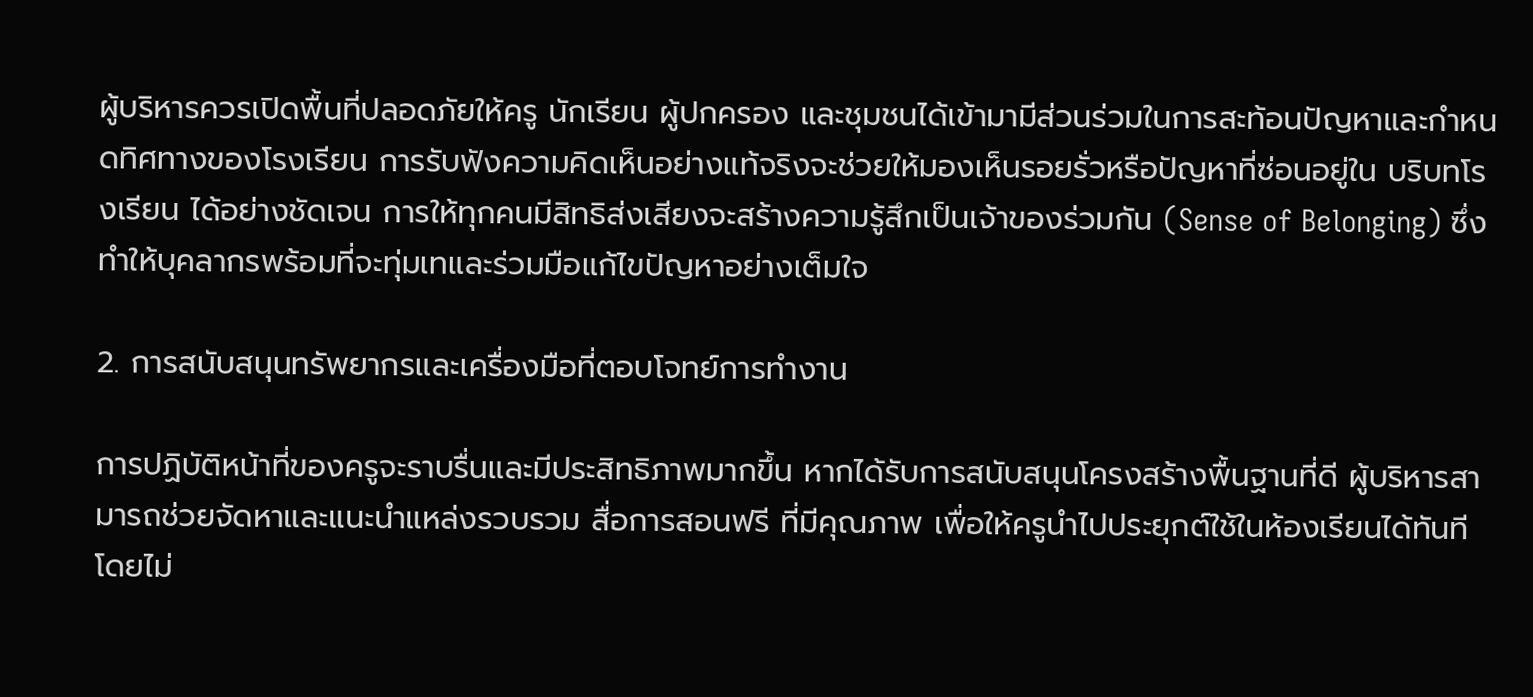ผู้บริหารควรเปิดพื้นที่ปลอดภัยให้ครู นักเรียน ผู้ปกครอง และชุมชนได้เข้ามามีส่วนร่วมในการสะท้อนปัญหาและกำหนดทิศทางของโรงเรียน การรับฟังความคิดเห็นอย่างแท้จริงจะช่วยให้มองเห็นรอยรั่วหรือปัญหาที่ซ่อนอยู่ใน บริบทโรงเรียน ได้อย่างชัดเจน การให้ทุกคนมีสิทธิส่งเสียงจะสร้างความรู้สึกเป็นเจ้าของร่วมกัน (Sense of Belonging) ซึ่งทำให้บุคลากรพร้อมที่จะทุ่มเทและร่วมมือแก้ไขปัญหาอย่างเต็มใจ

2. การสนับสนุนทรัพยากรและเครื่องมือที่ตอบโจทย์การทำงาน

การปฏิบัติหน้าที่ของครูจะราบรื่นและมีประสิทธิภาพมากขึ้น หากได้รับการสนับสนุนโครงสร้างพื้นฐานที่ดี ผู้บริหารสามารถช่วยจัดหาและแนะนำแหล่งรวบรวม สื่อการสอนฟรี ที่มีคุณภาพ เพื่อให้ครูนำไปประยุกต์ใช้ในห้องเรียนได้ทันทีโดยไม่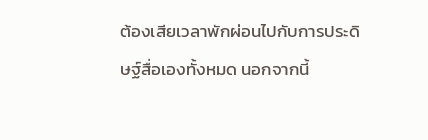ต้องเสียเวลาพักผ่อนไปกับการประดิษฐ์สื่อเองทั้งหมด นอกจากนี้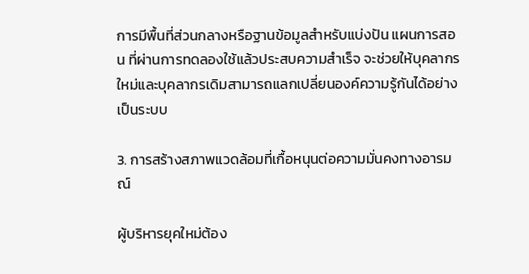การมีพื้นที่ส่วนกลางหรือฐานข้อมูลสำหรับแบ่งปัน แผนการสอน ที่ผ่านการทดลองใช้แล้วประสบความสำเร็จ จะช่วยให้บุคลากรใหม่และบุคลากรเดิมสามารถแลกเปลี่ยนองค์ความรู้กันได้อย่างเป็นระบบ

3. การสร้างสภาพแวดล้อมที่เกื้อหนุนต่อความมั่นคงทางอารมณ์

ผู้บริหารยุคใหม่ต้อง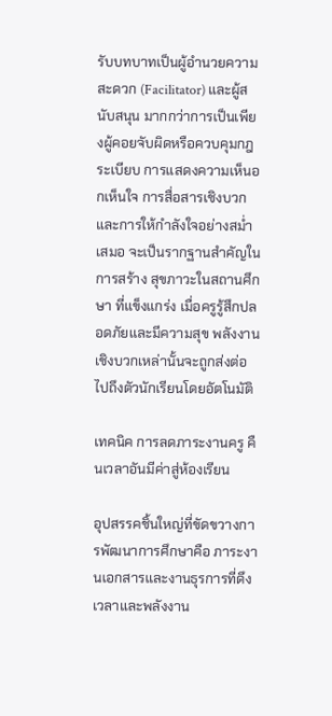รับบทบาทเป็นผู้อำนวยความสะดวก (Facilitator) และผู้สนับสนุน มากกว่าการเป็นเพียงผู้คอยจับผิดหรือควบคุมกฎระเบียบ การแสดงความเห็นอกเห็นใจ การสื่อสารเชิงบวก และการให้กำลังใจอย่างสม่ำเสมอ จะเป็นรากฐานสำคัญในการสร้าง สุขภาวะในสถานศึกษา ที่แข็งแกร่ง เมื่อครูรู้สึกปลอดภัยและมีความสุข พลังงานเชิงบวกเหล่านั้นจะถูกส่งต่อไปถึงตัวนักเรียนโดยอัตโนมัติ

เทคนิค การลดภาระงานครู คืนเวลาอันมีค่าสู่ห้องเรียน

อุปสรรคชิ้นใหญ่ที่ขัดขวางการพัฒนาการศึกษาคือ ภาระงานเอกสารและงานธุรการที่ดึงเวลาและพลังงาน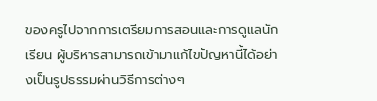ของครูไปจากการเตรียมการสอนและการดูแลนักเรียน ผู้บริหารสามารถเข้ามาแก้ไขปัญหานี้ได้อย่างเป็นรูปธรรมผ่านวิธีการต่างๆ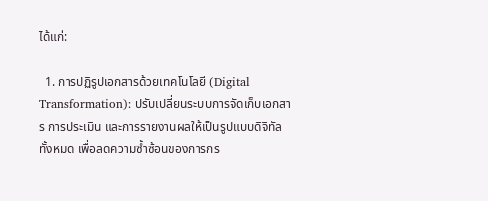ได้แก่:

  1. การปฏิรูปเอกสารด้วยเทคโนโลยี (Digital Transformation): ปรับเปลี่ยนระบบการจัดเก็บเอกสาร การประเมิน และการรายงานผลให้เป็นรูปแบบดิจิทัลทั้งหมด เพื่อลดความซ้ำซ้อนของการกร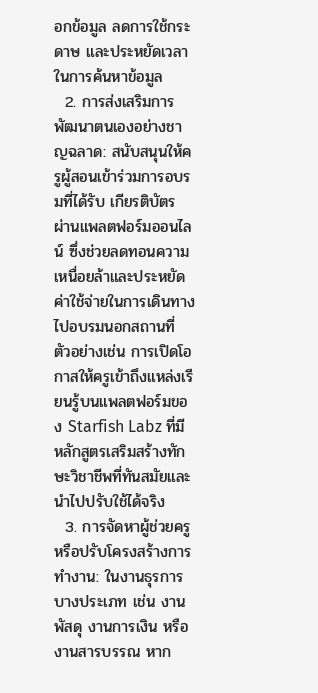อกข้อมูล ลดการใช้กระดาษ และประหยัดเวลาในการค้นหาข้อมูล
  2. การส่งเสริมการพัฒนาตนเองอย่างชาญฉลาด: สนับสนุนให้ครูผู้สอนเข้าร่วมการอบรมที่ได้รับ เกียรติบัตร ผ่านแพลตฟอร์มออนไลน์ ซึ่งช่วยลดทอนความเหนื่อยล้าและประหยัดค่าใช้จ่ายในการเดินทางไปอบรมนอกสถานที่ ตัวอย่างเช่น การเปิดโอกาสให้ครูเข้าถึงแหล่งเรียนรู้บนแพลตฟอร์มของ Starfish Labz ที่มีหลักสูตรเสริมสร้างทักษะวิชาชีพที่ทันสมัยและนำไปปรับใช้ได้จริง
  3. การจัดหาผู้ช่วยครูหรือปรับโครงสร้างการทำงาน: ในงานธุรการบางประเภท เช่น งานพัสดุ งานการเงิน หรืองานสารบรรณ หาก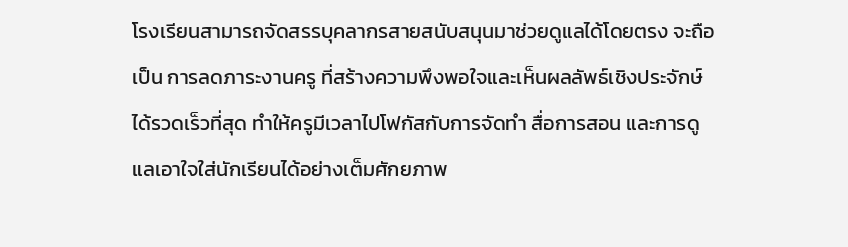โรงเรียนสามารถจัดสรรบุคลากรสายสนับสนุนมาช่วยดูแลได้โดยตรง จะถือเป็น การลดภาระงานครู ที่สร้างความพึงพอใจและเห็นผลลัพธ์เชิงประจักษ์ได้รวดเร็วที่สุด ทำให้ครูมีเวลาไปโฟกัสกับการจัดทำ สื่อการสอน และการดูแลเอาใจใส่นักเรียนได้อย่างเต็มศักยภาพ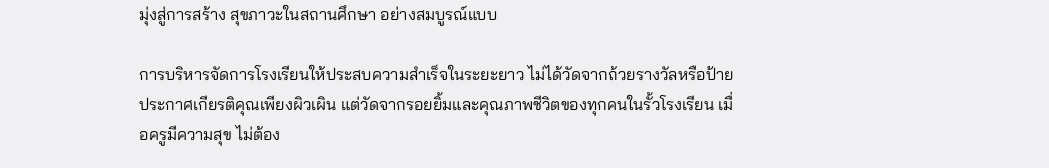มุ่งสู่การสร้าง สุขภาวะในสถานศึกษา อย่างสมบูรณ์แบบ

การบริหารจัดการโรงเรียนให้ประสบความสำเร็จในระยะยาว ไม่ได้วัดจากถ้วยรางวัลหรือป้ายประกาศเกียรติคุณเพียงผิวเผิน แต่วัดจากรอยยิ้มและคุณภาพชีวิตของทุกคนในรั้วโรงเรียน เมื่อครูมีความสุข ไม่ต้อง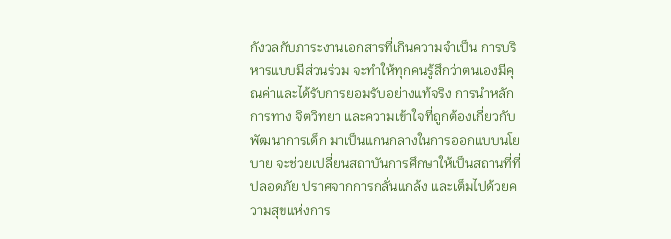กังวลกับภาระงานเอกสารที่เกินความจำเป็น การบริหารแบบมีส่วนร่วม จะทำให้ทุกคนรู้สึกว่าตนเองมีคุณค่าและได้รับการยอมรับอย่างแท้จริง การนำหลักการทาง จิตวิทยา และความเข้าใจที่ถูกต้องเกี่ยวกับ พัฒนาการเด็ก มาเป็นแกนกลางในการออกแบบนโยบาย จะช่วยเปลี่ยนสถาบันการศึกษาให้เป็นสถานที่ที่ปลอดภัย ปราศจากการกลั่นแกล้ง และเต็มไปด้วยความสุขแห่งการ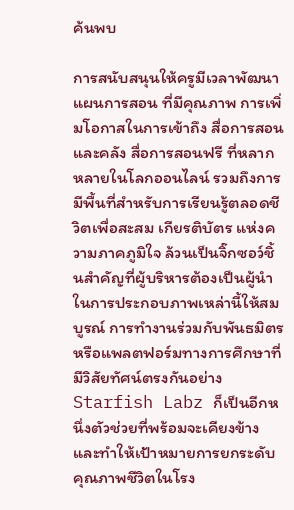ค้นพบ

การสนับสนุนให้ครูมีเวลาพัฒนา แผนการสอน ที่มีคุณภาพ การเพิ่มโอกาสในการเข้าถึง สื่อการสอน และคลัง สื่อการสอนฟรี ที่หลากหลายในโลกออนไลน์ รวมถึงการมีพื้นที่สำหรับการเรียนรู้ตลอดชีวิตเพื่อสะสม เกียรติบัตร แห่งความภาคภูมิใจ ล้วนเป็นจิ๊กซอว์ชิ้นสำคัญที่ผู้บริหารต้องเป็นผู้นำในการประกอบภาพเหล่านี้ให้สมบูรณ์ การทำงานร่วมกับพันธมิตรหรือแพลตฟอร์มทางการศึกษาที่มีวิสัยทัศน์ตรงกันอย่าง Starfish Labz ก็เป็นอีกหนึ่งตัวช่วยที่พร้อมจะเคียงข้างและทำให้เป้าหมายการยกระดับคุณภาพชีวิตในโรง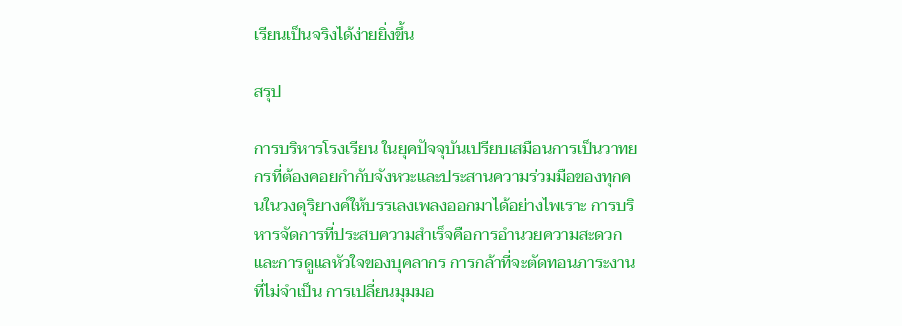เรียนเป็นจริงได้ง่ายยิ่งขึ้น

สรุป

การบริหารโรงเรียน ในยุคปัจจุบันเปรียบเสมือนการเป็นวาทยกรที่ต้องคอยกำกับจังหวะและประสานความร่วมมือของทุกคนในวงดุริยางค์ให้บรรเลงเพลงออกมาได้อย่างไพเราะ การบริหารจัดการที่ประสบความสำเร็จคือการอำนวยความสะดวกและการดูแลหัวใจของบุคลากร การกล้าที่จะตัดทอนภาระงานที่ไม่จำเป็น การเปลี่ยนมุมมอ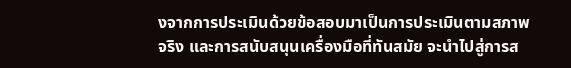งจากการประเมินด้วยข้อสอบมาเป็นการประเมินตามสภาพจริง และการสนับสนุนเครื่องมือที่ทันสมัย จะนำไปสู่การส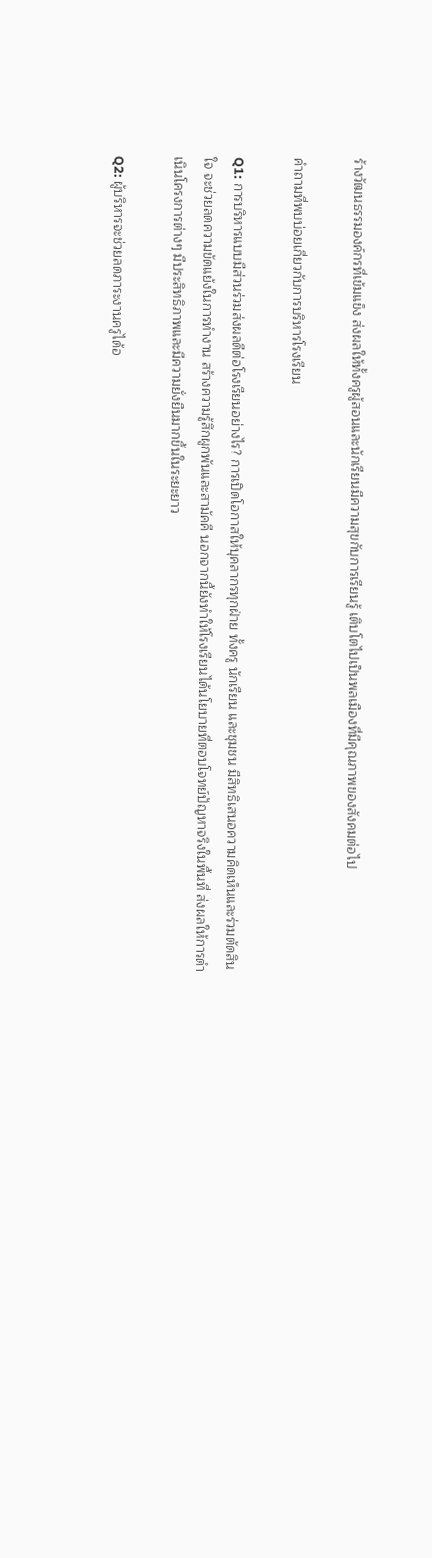ร้างวัฒนธรรมองค์กรที่เข้มแข็ง ส่งผลให้ทั้งครูผู้สอนและนักเรียนมีความสุขกับการเรียนรู้ เติบโตไปเป็นพลเมืองที่มีคุณภาพของสังคมต่อไป

คำถามที่พบบ่อยเกี่ยวกับการบริหารโรงเรียน

Q1: การบริหารแบบมีส่วนร่วมส่งผลดีต่อโรงเรียนอย่างไร? การเปิดโอกาสให้บุคลากรทุกฝ่าย ทั้งครู นักเรียน และชุมชน มีสิทธิเสนอความคิดเห็นและร่วมตัดสินใจ จะช่วยลดความขัดแย้งในการทำงาน สร้างความรู้สึกผูกพันและสามัคคี นอกจากนี้ยังทำให้โรงเรียนได้นโยบายที่ตอบโจทย์ปัญหาจริงในพื้นที่ ส่งผลให้การดำเนินโครงการต่างๆ มีประสิทธิภาพและมีความยั่งยืนมากขึ้นในระยะยาว

Q2: ผู้บริหารจะช่วยลดภาระงานครูได้อ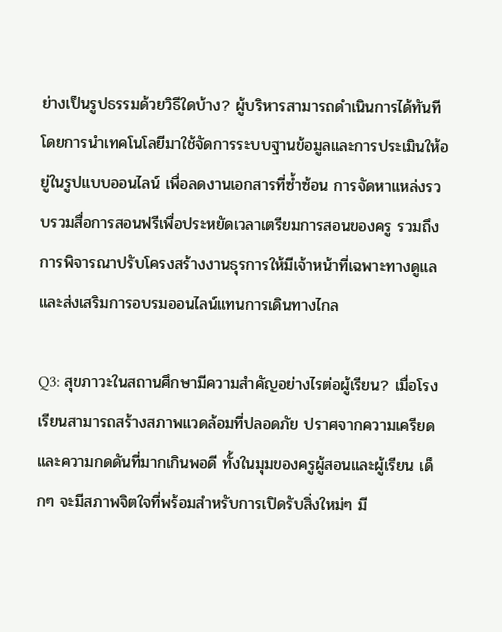ย่างเป็นรูปธรรมด้วยวิธีใดบ้าง? ผู้บริหารสามารถดำเนินการได้ทันทีโดยการนำเทคโนโลยีมาใช้จัดการระบบฐานข้อมูลและการประเมินให้อยู่ในรูปแบบออนไลน์ เพื่อลดงานเอกสารที่ซ้ำซ้อน การจัดหาแหล่งรวบรวมสื่อการสอนฟรีเพื่อประหยัดเวลาเตรียมการสอนของครู รวมถึงการพิจารณาปรับโครงสร้างงานธุรการให้มีเจ้าหน้าที่เฉพาะทางดูแล และส่งเสริมการอบรมออนไลน์แทนการเดินทางไกล

Q3: สุขภาวะในสถานศึกษามีความสำคัญอย่างไรต่อผู้เรียน? เมื่อโรงเรียนสามารถสร้างสภาพแวดล้อมที่ปลอดภัย ปราศจากความเครียดและความกดดันที่มากเกินพอดี ทั้งในมุมของครูผู้สอนและผู้เรียน เด็กๆ จะมีสภาพจิตใจที่พร้อมสำหรับการเปิดรับสิ่งใหม่ๆ มี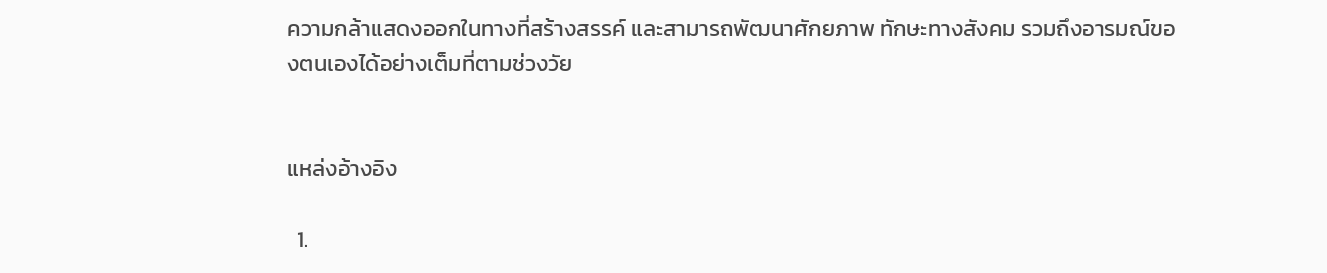ความกล้าแสดงออกในทางที่สร้างสรรค์ และสามารถพัฒนาศักยภาพ ทักษะทางสังคม รวมถึงอารมณ์ของตนเองได้อย่างเต็มที่ตามช่วงวัย


แหล่งอ้างอิง

  1.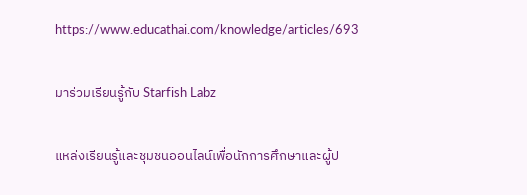https://www.educathai.com/knowledge/articles/693

มาร่วมเรียนรู้กับ Starfish Labz

แหล่งเรียนรู้และชุมชนออนไลน์เพื่อนักการศึกษาและผู้ป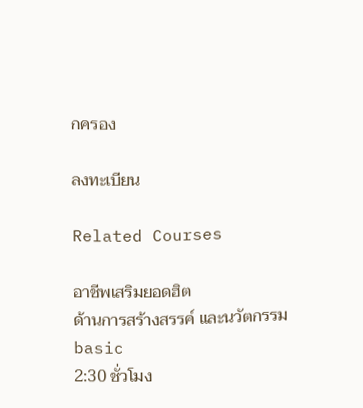กครอง

ลงทะเบียน

Related Courses

อาชีพเสริมยอดฮิต
ด้านการสร้างสรรค์ และนวัตกรรม
basic
2:30 ชั่วโมง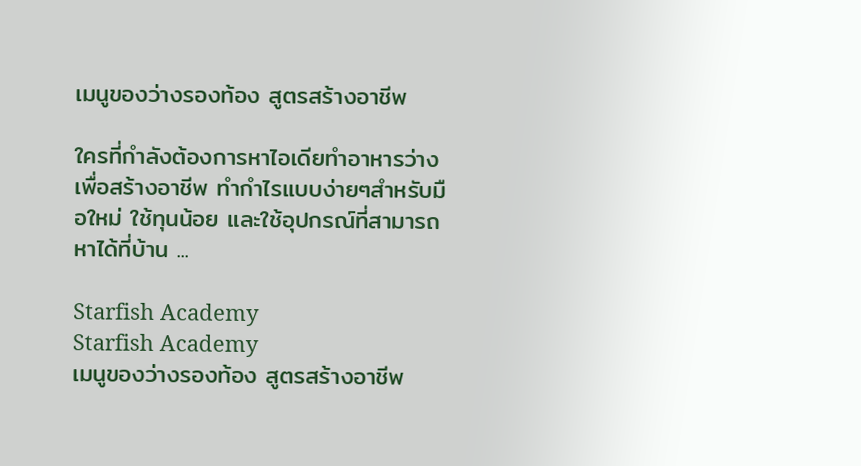เมนูของว่างรองท้อง สูตรสร้างอาชีพ

ใครที่กำลังต้องการหาไอเดียทำอาหารว่าง เพื่อสร้างอาชีพ ทำกำไรแบบง่ายๆสำหรับมือใหม่ ใช้ทุนน้อย และใช้อุปกรณ์ที่สามารถหาได้ที่บ้าน ...

Starfish Academy
Starfish Academy
เมนูของว่างรองท้อง สูตรสร้างอาชีพ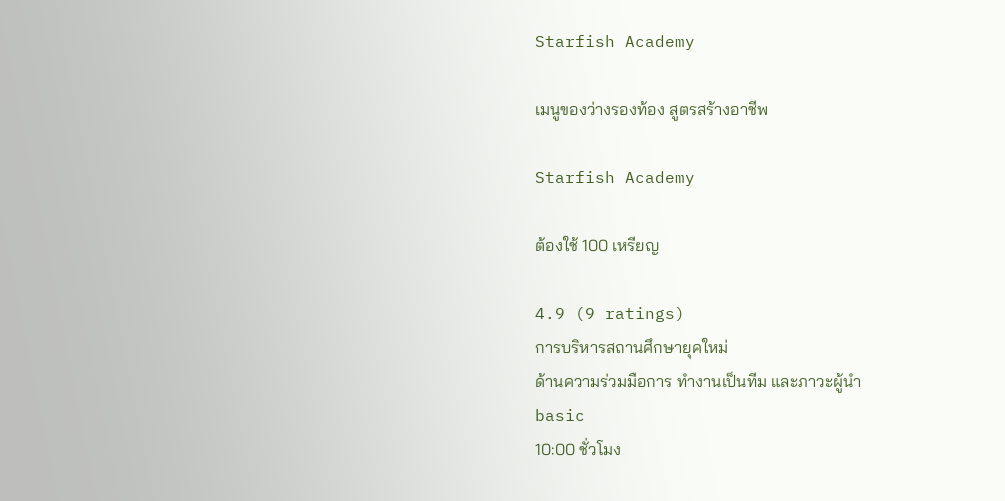Starfish Academy

เมนูของว่างรองท้อง สูตรสร้างอาชีพ

Starfish Academy

ต้องใช้ 100 เหรียญ

4.9 (9 ratings)
การบริหารสถานศึกษายุคใหม่
ด้านความร่วมมือการ ทำงานเป็นทีม และภาวะผู้นำ
basic
10:00 ชั่วโมง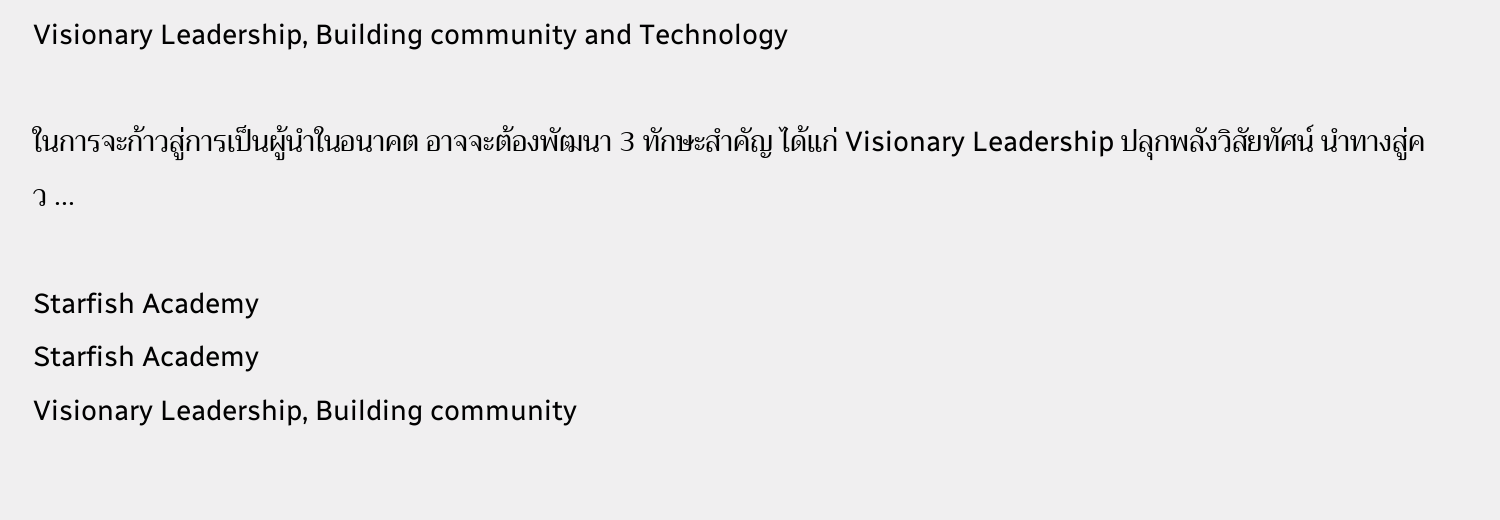Visionary Leadership, Building community and Technology

ในการจะก้าวสู่การเป็นผู้นำในอนาคต อาจจะต้องพัฒนา 3 ทักษะสำคัญ ได้แก่ Visionary Leadership ปลุกพลังวิสัยทัศน์ นำทางสู่คว ...

Starfish Academy
Starfish Academy
Visionary Leadership, Building community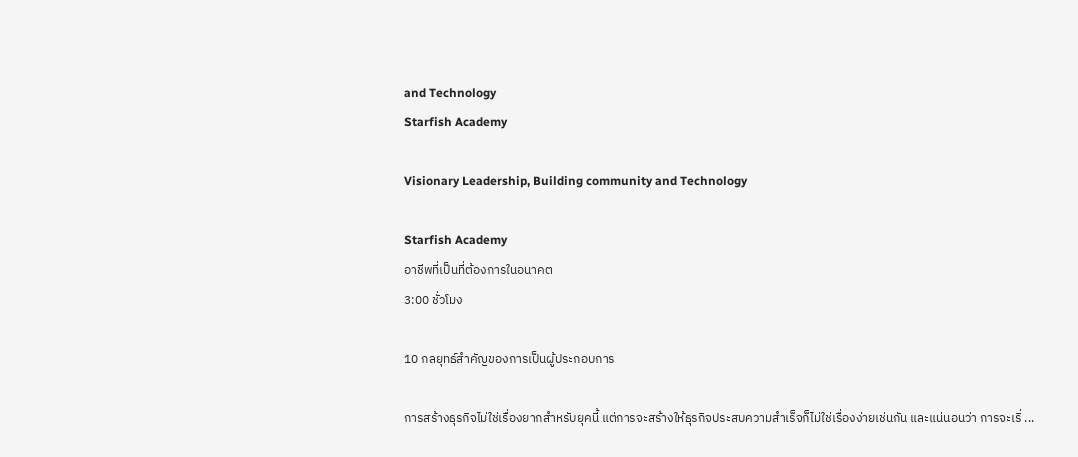and Technology
Starfish Academy

Visionary Leadership, Building community and Technology

Starfish Academy
อาชีพที่เป็นที่ต้องการในอนาคต
3:00 ชั่วโมง

10 กลยุทธ์สำคัญของการเป็นผู้ประกอบการ

การสร้างธุรกิจไม่ใช่เรื่องยากสำหรับยุคนี้ แต่การจะสร้างให้ธุรกิจประสบความสำเร็จก็ไม่ใช่เรื่องง่ายเช่นกัน และแน่นอนว่า การจะเริ่ ...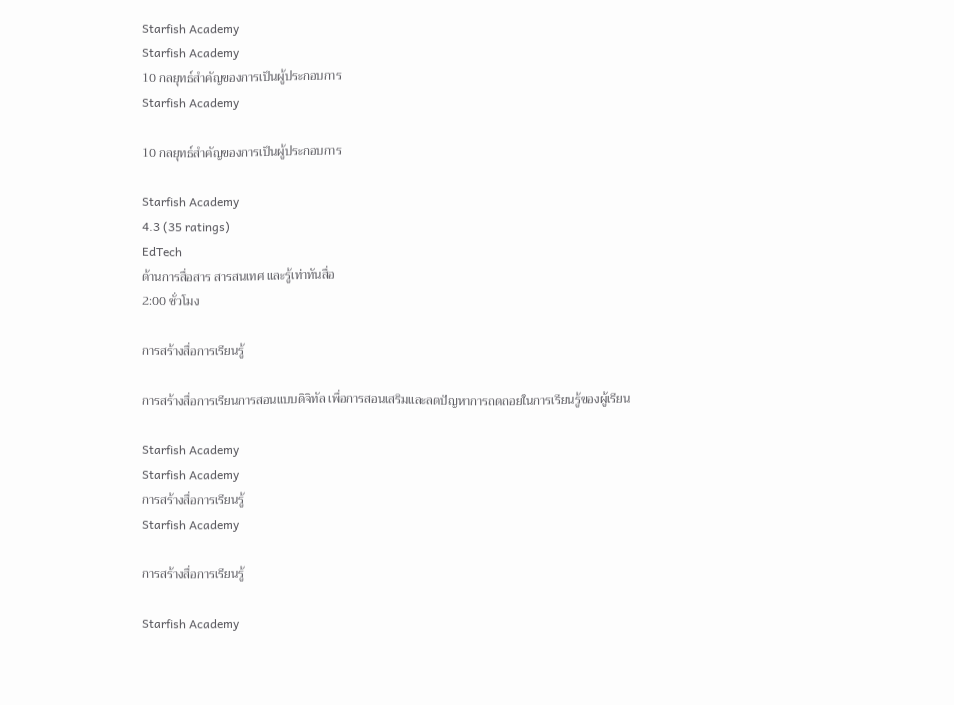Starfish Academy
Starfish Academy
10 กลยุทธ์สำคัญของการเป็นผู้ประกอบการ
Starfish Academy

10 กลยุทธ์สำคัญของการเป็นผู้ประกอบการ

Starfish Academy
4.3 (35 ratings)
EdTech
ด้านการสื่อสาร สารสนเทศ และรู้เท่าทันสื่อ
2:00 ชั่วโมง

การสร้างสื่อการเรียนรู้

การสร้างสื่อการเรียนการสอนแบบดิจิทัล เพื่อการสอนเสริมและลดปัญหาการถดถอยในการเรียนรู้ของผู้เรียน

Starfish Academy
Starfish Academy
การสร้างสื่อการเรียนรู้
Starfish Academy

การสร้างสื่อการเรียนรู้

Starfish Academy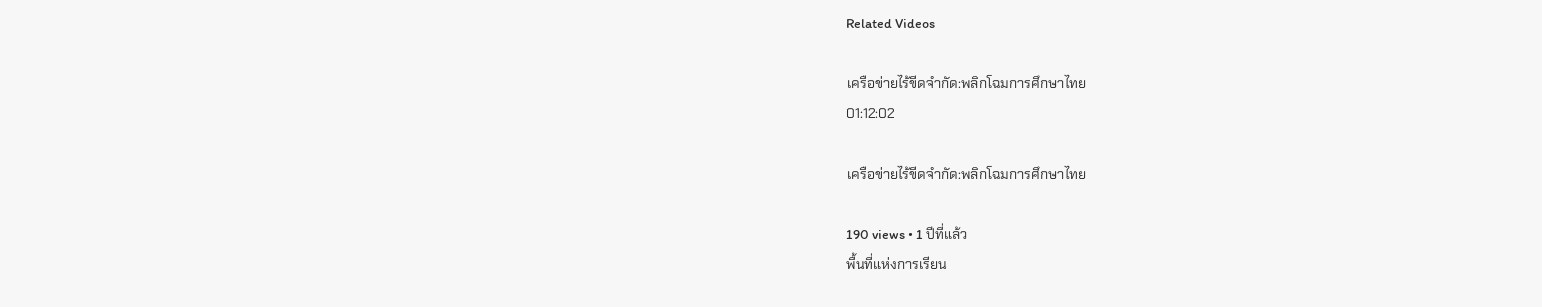Related Videos

เครือข่ายไร้ขีดจำกัด:พลิกโฉมการศึกษาไทย
01:12:02

เครือข่ายไร้ขีดจำกัด:พลิกโฉมการศึกษาไทย

190 views • 1 ปีที่แล้ว
พื้นที่แห่งการเรียน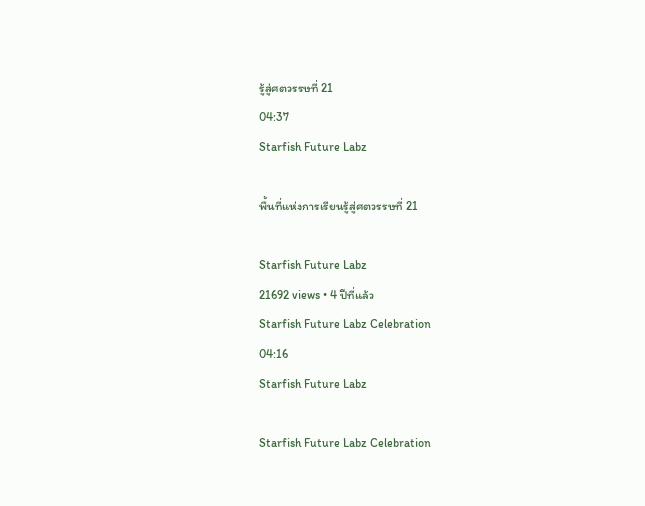รู้สู่ศตวรรษที่ 21
04:37
Starfish Future Labz

พื้นที่แห่งการเรียนรู้สู่ศตวรรษที่ 21

Starfish Future Labz
21692 views • 4 ปีที่แล้ว
Starfish Future Labz Celebration
04:16
Starfish Future Labz

Starfish Future Labz Celebration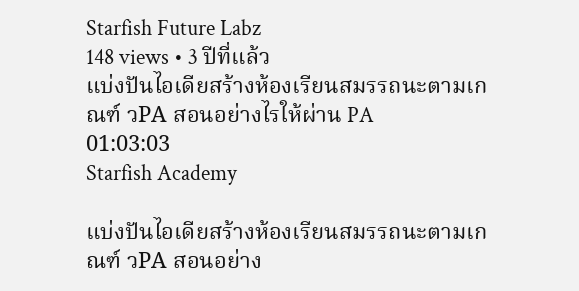Starfish Future Labz
148 views • 3 ปีที่แล้ว
แบ่งปันไอเดียสร้างห้องเรียนสมรรถนะตามเกณฑ์ วPA สอนอย่างไรให้ผ่าน PA
01:03:03
Starfish Academy

แบ่งปันไอเดียสร้างห้องเรียนสมรรถนะตามเกณฑ์ วPA สอนอย่าง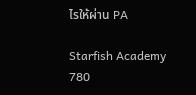ไรให้ผ่าน PA

Starfish Academy
780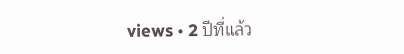views • 2 ปีที่แล้ว